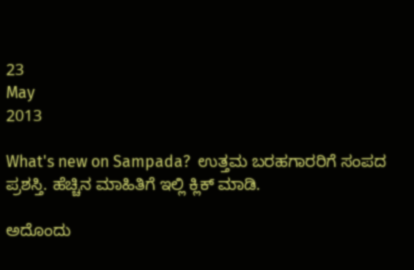23
May
2013

What's new on Sampada?  ಉತ್ತಮ ಬರಹಗಾರರಿಗೆ ಸಂಪದ ಪ್ರಶಸ್ತಿ. ಹೆಚ್ಚಿನ ಮಾಹಿತಿಗೆ ಇಲ್ಲಿ ಕ್ಲಿಕ್ ಮಾಡಿ.

ಅದೊಂದು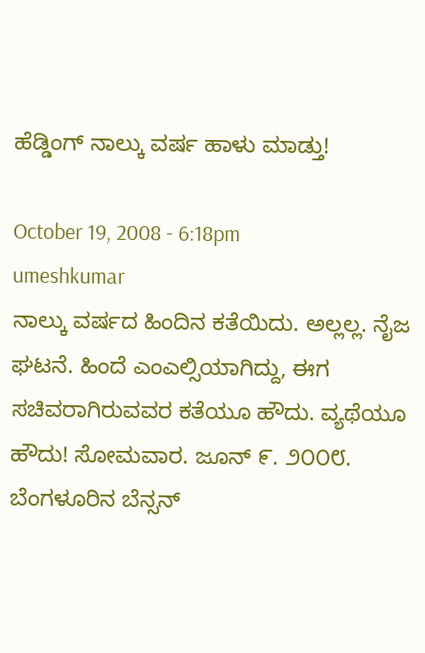ಹೆಡ್ಡಿಂಗ್ ನಾಲ್ಕು ವರ್ಷ ಹಾಳು ಮಾಡ್ತು!

October 19, 2008 - 6:18pm
umeshkumar
ನಾಲ್ಕು ವರ್ಷದ ಹಿಂದಿನ ಕತೆಯಿದು. ಅಲ್ಲಲ್ಲ. ನೈಜ ಘಟನೆ. ಹಿಂದೆ ಎಂಎಲ್ಸಿಯಾಗಿದ್ದು, ಈಗ ಸಚಿವರಾಗಿರುವವರ ಕತೆಯೂ ಹೌದು. ವ್ಯಥೆಯೂ ಹೌದು! ಸೋಮವಾರ. ಜೂನ್ ೯. ೨೦೦೮. ಬೆಂಗಳೂರಿನ ಬೆನ್ಸನ್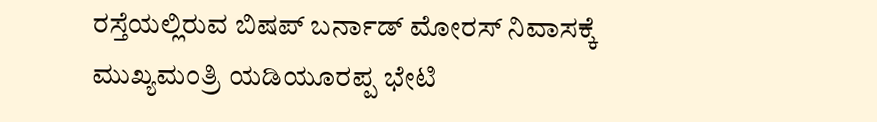ರಸ್ತೆಯಲ್ಲಿರುವ ಬಿಷಪ್‌ ಬರ್ನಾಡ್ ಮೋರಸ್ ನಿವಾಸಕ್ಕೆ ಮುಖ್ಯಮಂತ್ರಿ ಯಡಿಯೂರಪ್ಪ ಭೇಟಿ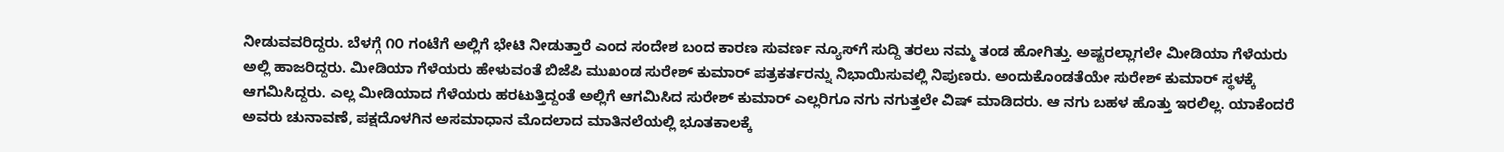ನೀಡುವವರಿದ್ದರು. ಬೆಳಗ್ಗೆ ೧೦ ಗಂಟೆಗೆ ಅಲ್ಲಿಗೆ ಭೇಟಿ ನೀಡುತ್ತಾರೆ ಎಂದ ಸಂದೇಶ ಬಂದ ಕಾರಣ ಸುವರ್ಣ ನ್ಯೂಸ್‌ಗೆ ಸುದ್ದಿ ತರಲು ನಮ್ಮ ತಂಡ ಹೋಗಿತ್ತು. ಅಷ್ಟರಲ್ಲಾಗಲೇ ಮೀಡಿಯಾ ಗೆಳೆಯರು ಅಲ್ಲಿ ಹಾಜರಿದ್ದರು. ಮೀಡಿಯಾ ಗೆಳೆಯರು ಹೇಳುವಂತೆ ಬಿಜೆಪಿ ಮುಖಂಡ ಸುರೇಶ್ ಕುಮಾರ್ ಪತ್ರಕರ್ತರನ್ನು ನಿಭಾಯಿಸುವಲ್ಲಿ ನಿಪುಣರು. ಅಂದುಕೊಂಡತೆಯೇ ಸುರೇಶ್ ಕುಮಾರ್ ಸ್ಥಳಕ್ಕೆ ಆಗಮಿಸಿದ್ದರು. ಎಲ್ಲ ಮೀಡಿಯಾದ ಗೆಳೆಯರು ಹರಟುತ್ತಿದ್ದಂತೆ ಅಲ್ಲಿಗೆ ಆಗಮಿಸಿದ ಸುರೇಶ್‌ ಕುಮಾರ್ ಎಲ್ಲರಿಗೂ ನಗು ನಗುತ್ತಲೇ ವಿಷ್ ಮಾಡಿದರು. ಆ ನಗು ಬಹಳ ಹೊತ್ತು ಇರಲಿಲ್ಲ. ಯಾಕೆಂದರೆ ಅವರು ಚುನಾವಣೆ, ಪಕ್ಷದೊಳಗಿನ ಅಸಮಾಧಾನ ಮೊದಲಾದ ಮಾತಿನಲೆಯಲ್ಲಿ ಭೂತಕಾಲಕ್ಕೆ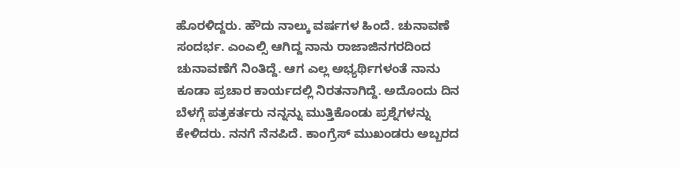ಹೊರಳಿದ್ದರು. ಹೌದು ನಾಲ್ಕು ವರ್ಷಗಳ ಹಿಂದೆ. ಚುನಾವಣೆ ಸಂದರ್ಭ. ಎಂಎಲ್ಸಿ ಆಗಿದ್ದ ನಾನು ರಾಜಾಜಿನಗರದಿಂದ ಚುನಾವಣೆಗೆ ನಿಂತಿದ್ದೆ. ಆಗ ಎಲ್ಲ ಅಭ್ಯರ್ಥಿಗಳಂತೆ ನಾನು ಕೂಡಾ ಪ್ರಚಾರ ಕಾರ್ಯದಲ್ಲಿ ನಿರತನಾಗಿದ್ದೆ. ಅದೊಂದು ದಿನ ಬೆಳಗ್ಗೆ ಪತ್ರಕರ್ತರು ನನ್ನನ್ನು ಮುತ್ತಿಕೊಂಡು ಪ್ರಶ್ನೆಗಳನ್ನು ಕೇಳಿದರು. ನನಗೆ ನೆನಪಿದೆ. ಕಾಂಗ್ರೆಸ್ ಮುಖಂಡರು ಅಬ್ಬರದ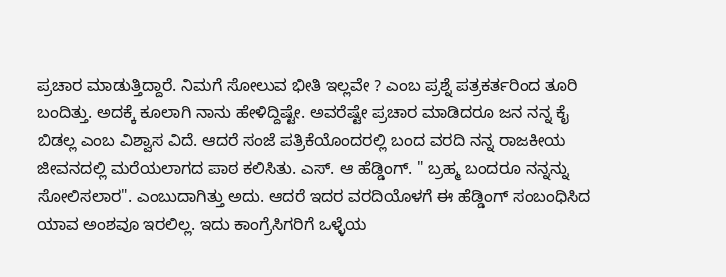ಪ್ರಚಾರ ಮಾಡುತ್ತಿದ್ದಾರೆ. ನಿಮಗೆ ಸೋಲುವ ಭೀತಿ ಇಲ್ಲವೇ ? ಎಂಬ ಪ್ರಶ್ನೆ ಪತ್ರಕರ್ತರಿಂದ ತೂರಿ ಬಂದಿತ್ತು. ಅದಕ್ಕೆ ಕೂಲಾಗಿ ನಾನು ಹೇಳಿದ್ದಿಷ್ಟೇ. ಅವರೆಷ್ಟೇ ಪ್ರಚಾರ ಮಾಡಿದರೂ ಜನ ನನ್ನ ಕೈ ಬಿಡಲ್ಲ ಎಂಬ ವಿಶ್ವಾಸ ವಿದೆ. ಆದರೆ ಸಂಜೆ ಪತ್ರಿಕೆಯೊಂದರಲ್ಲಿ ಬಂದ ವರದಿ ನನ್ನ ರಾಜಕೀಯ ಜೀವನದಲ್ಲಿ ಮರೆಯಲಾಗದ ಪಾಠ ಕಲಿಸಿತು. ಎಸ್‌. ಆ ಹೆಡ್ಡಿಂಗ್‌. " ಬ್ರಹ್ಮ ಬಂದರೂ ನನ್ನನ್ನು ಸೋಲಿಸಲಾರ". ಎಂಬುದಾಗಿತ್ತು ಅದು. ಆದರೆ ಇದರ ವರದಿಯೊಳಗೆ ಈ ಹೆಡ್ಡಿಂಗ್‌ ಸಂಬಂಧಿಸಿದ ಯಾವ ಅಂಶವೂ ಇರಲಿಲ್ಲ. ಇದು ಕಾಂಗ್ರೆಸಿಗರಿಗೆ ಒಳ್ಳೆಯ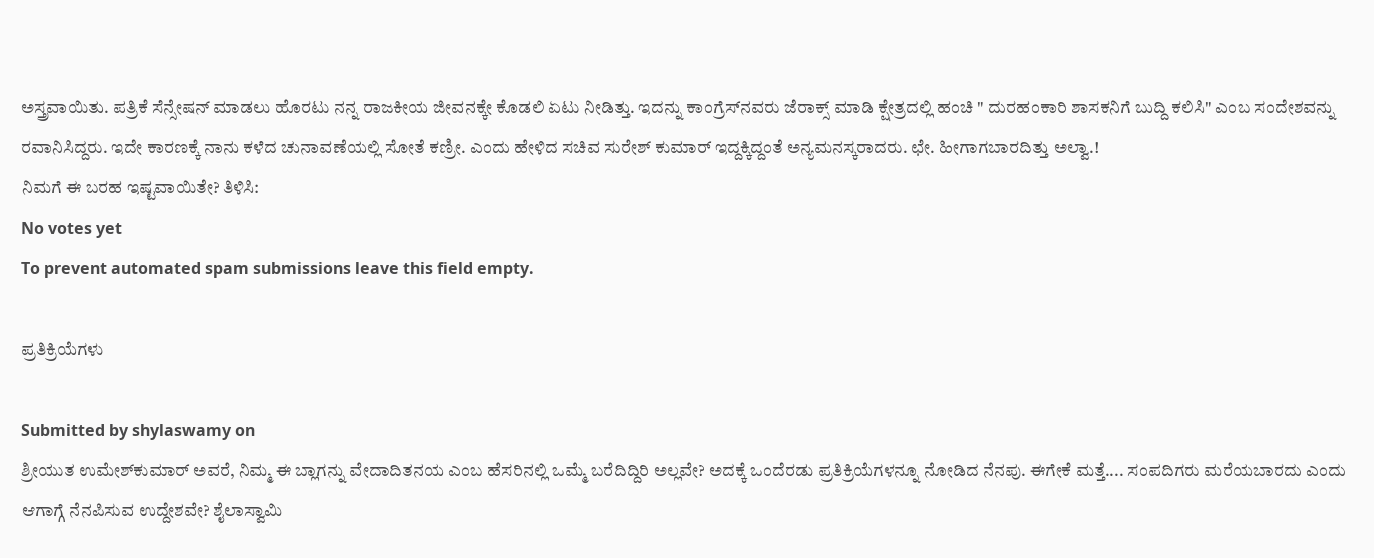ಅಸ್ತ್ರವಾಯಿತು. ಪತ್ರಿಕೆ ಸೆನ್ಸೇಷನ್ ಮಾಡಲು ಹೊರಟು ನನ್ನ ರಾಜಕೀಯ ಜೀವನಕ್ಕೇ ಕೊಡಲಿ ಏಟು ನೀಡಿತ್ತು. ಇದನ್ನು ಕಾಂಗ್ರೆಸ್‌ನವರು ಜೆರಾಕ್ಸ್‌ ಮಾಡಿ ಕ್ಷೇತ್ರದಲ್ಲಿ ಹಂಚಿ " ದುರಹಂಕಾರಿ ಶಾಸಕನಿಗೆ ಬುದ್ದಿ ಕಲಿಸಿ" ಎಂಬ ಸಂದೇಶವನ್ನು ರವಾನಿಸಿದ್ದರು. ಇದೇ ಕಾರಣಕ್ಕೆ ನಾನು ಕಳೆದ ಚುನಾವಣೆಯಲ್ಲಿ ಸೋತೆ ಕಣ್ರೀ. ಎಂದು ಹೇಳಿದ ಸಚಿವ ಸುರೇಶ್ ಕುಮಾರ್ ಇದ್ದಕ್ಕಿದ್ದಂತೆ ಅನ್ಯಮನಸ್ಕರಾದರು. ಛೇ. ಹೀಗಾಗಬಾರದಿತ್ತು ಅಲ್ವಾ.!
ನಿಮಗೆ ಈ ಬರಹ ಇಷ್ಟವಾಯಿತೇ? ತಿಳಿಸಿ:
No votes yet
To prevent automated spam submissions leave this field empty.

ಪ್ರತಿಕ್ರಿಯೆಗಳು

Submitted by shylaswamy on
ಶ್ರೀಯುತ ಉಮೇಶ್‍ಕುಮಾರ್ ಅವರೆ, ನಿಮ್ಮ ಈ ಬ್ಲಾಗನ್ನು ವೇದಾದಿತನಯ ಎಂಬ ಹೆಸರಿನಲ್ಲಿ ಒಮ್ಮೆ ಬರೆದಿದ್ದಿರಿ ಅಲ್ಲವೇ? ಅದಕ್ಕೆ ಒಂದೆರಡು ಪ್ರತಿಕ್ರಿಯೆಗಳನ್ನೂ ನೋಡಿದ ನೆನಪು. ಈಗೇಕೆ ಮತ್ತೆ.... ಸಂಪದಿಗರು ಮರೆಯಬಾರದು ಎಂದು ಆಗಾಗ್ಗೆ ನೆನಪಿಸುವ ಉದ್ದೇಶವೇ? ಶೈಲಾಸ್ವಾಮಿ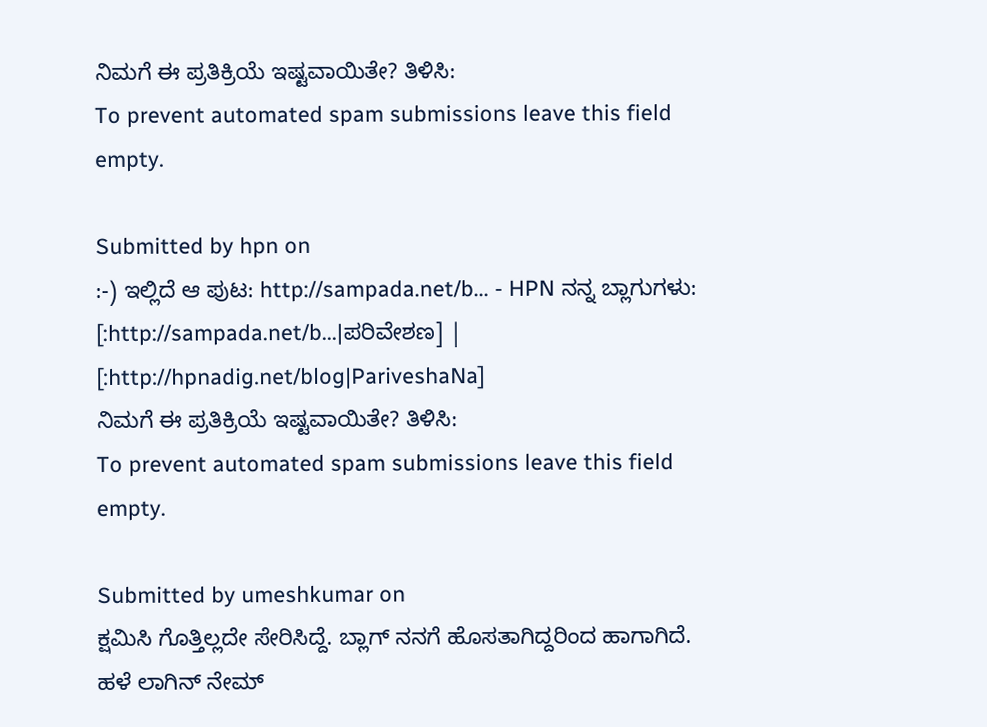ನಿಮಗೆ ಈ ಪ್ರತಿಕ್ರಿಯೆ ಇಷ್ಟವಾಯಿತೇ? ತಿಳಿಸಿ:
To prevent automated spam submissions leave this field empty.

Submitted by hpn on
:-) ಇಲ್ಲಿದೆ ಆ ಪುಟ: http://sampada.net/b... - HPN ನನ್ನ ಬ್ಲಾಗುಗಳು: [:http://sampada.net/b...|ಪರಿವೇಶಣ] | [:http://hpnadig.net/blog|PariveshaNa]
ನಿಮಗೆ ಈ ಪ್ರತಿಕ್ರಿಯೆ ಇಷ್ಟವಾಯಿತೇ? ತಿಳಿಸಿ:
To prevent automated spam submissions leave this field empty.

Submitted by umeshkumar on
ಕ್ಷಮಿಸಿ ಗೊತ್ತಿಲ್ಲದೇ ಸೇರಿಸಿದ್ದೆ. ಬ್ಲಾಗ್‌ ನನಗೆ ಹೊಸತಾಗಿದ್ದರಿಂದ ಹಾಗಾಗಿದೆ. ಹಳೆ ಲಾಗಿನ್‌ ನೇಮ್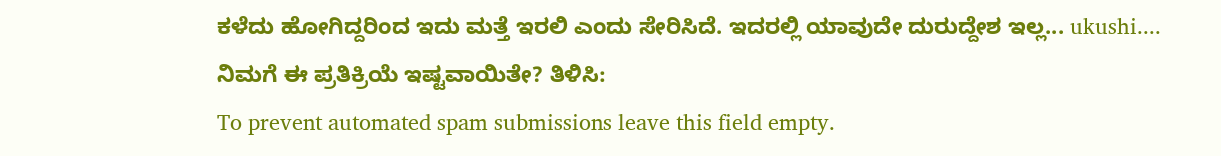ಕಳೆದು ಹೋಗಿದ್ದರಿಂದ ಇದು ಮತ್ತೆ ಇರಲಿ ಎಂದು ಸೇರಿಸಿದೆ. ಇದರಲ್ಲಿ ಯಾವುದೇ ದುರುದ್ದೇಶ ಇಲ್ಲ... ukushi....
ನಿಮಗೆ ಈ ಪ್ರತಿಕ್ರಿಯೆ ಇಷ್ಟವಾಯಿತೇ? ತಿಳಿಸಿ:
To prevent automated spam submissions leave this field empty.